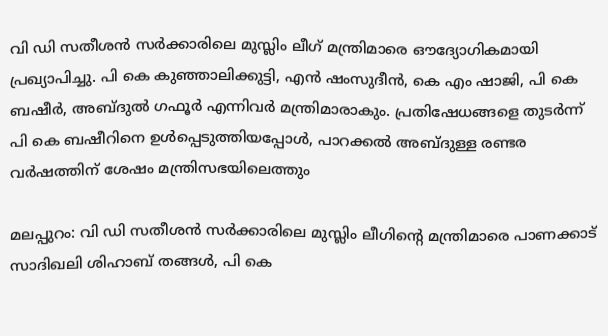വി ഡി സതീശൻ സർക്കാരിലെ മുസ്ലിം ലീഗ് മന്ത്രിമാരെ ഔദ്യോഗികമായി പ്രഖ്യാപിച്ചു. പി കെ കുഞ്ഞാലിക്കുട്ടി, എൻ ഷംസുദീൻ, കെ എം ഷാജി, പി കെ ബഷീർ, അബ്ദുൽ ഗഫൂർ എന്നിവർ മന്ത്രിമാരാകും. പ്രതിഷേധങ്ങളെ തുടർന്ന് പി കെ ബഷീറിനെ ഉൾപ്പെടുത്തിയപ്പോൾ, പാറക്കൽ അബ്ദുള്ള രണ്ടര വർഷത്തിന് ശേഷം മന്ത്രിസഭയിലെത്തും

മലപ്പുറം: വി ഡി സതീശൻ സർക്കാരിലെ മുസ്ലിം ലീഗിന്റെ മന്ത്രിമാരെ പാണക്കാട് സാദിഖലി ശിഹാബ് തങ്ങൾ, പി കെ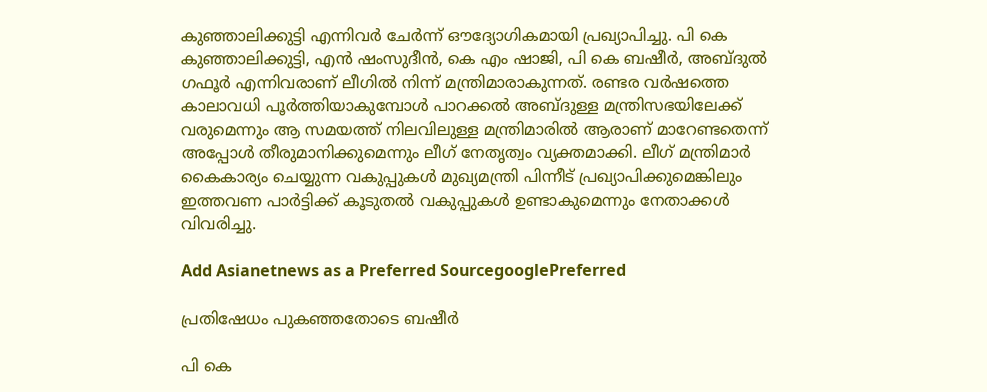കുഞ്ഞാലിക്കുട്ടി എന്നിവർ ചേർന്ന് ഔദ്യോഗികമായി പ്രഖ്യാപിച്ചു. പി കെ കുഞ്ഞാലിക്കുട്ടി, എൻ ഷംസുദീൻ, കെ എം ഷാജി, പി കെ ബഷീർ, അബ്ദുൽ ഗഫൂർ എന്നിവരാണ് ലീഗിൽ നിന്ന് മന്ത്രിമാരാകുന്നത്. രണ്ടര വർഷത്തെ കാലാവധി പൂർത്തിയാകുമ്പോൾ പാറക്കൽ അബ്ദുള്ള മന്ത്രിസഭയിലേക്ക് വരുമെന്നും ആ സമയത്ത് നിലവിലുള്ള മന്ത്രിമാരിൽ ആരാണ് മാറേണ്ടതെന്ന് അപ്പോൾ തീരുമാനിക്കുമെന്നും ലീഗ് നേതൃത്വം വ്യക്തമാക്കി. ലീഗ് മന്ത്രിമാർ കൈകാര്യം ചെയ്യുന്ന വകുപ്പുകൾ മുഖ്യമന്ത്രി പിന്നീട് പ്രഖ്യാപിക്കുമെങ്കിലും ഇത്തവണ പാർട്ടിക്ക് കൂടുതൽ വകുപ്പുകൾ ഉണ്ടാകുമെന്നും നേതാക്കൾ വിവരിച്ചു.

Add Asianetnews as a Preferred SourcegooglePreferred

പ്രതിഷേധം പുകഞ്ഞതോടെ ബഷീർ

പി കെ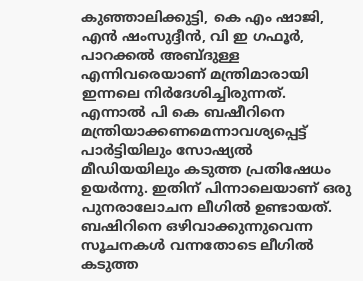കുഞ്ഞാലിക്കുട്ടി, കെ എം ഷാജി, എൻ ഷംസുദ്ദീൻ, വി ഇ ഗഫൂർ, പാറക്കൽ അബ്ദുള്ള എന്നിവരെയാണ് മന്ത്രിമാരായി ഇന്നലെ നിർദേശിച്ചിരുന്നത്. എന്നാല്‍ പി കെ ബഷീറിനെ മന്ത്രിയാക്കണമെന്നാവശ്യപ്പെട്ട് പാര്‍ട്ടിയിലും സോഷ്യൽ മീഡിയയിലും കടുത്ത പ്രതിഷേധം ഉയര്‍ന്നു. ഇതിന് പിന്നാലെയാണ് ഒരു പുനരാലോചന ലീഗില്‍ ഉണ്ടായത്. ബഷിറിനെ ഒഴിവാക്കുന്നുവെന്ന സൂചനകൾ വന്നതോടെ ലീഗിൽ കടുത്ത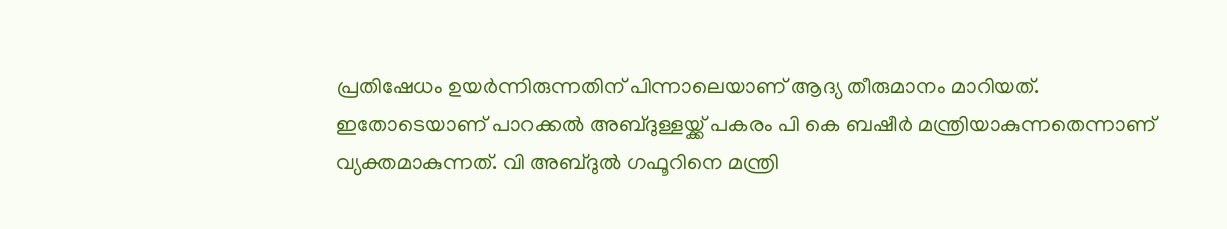പ്രതിഷേധം ഉയർന്നിരുന്നതിന് പിന്നാലെയാണ് ആദ്യ തീരുമാനം മാറിയത്. ഇതോടെയാണ് പാറക്കൽ അബ്ദുള്ളയ്ക്ക് പകരം പി കെ ബഷീർ മന്ത്രിയാകുന്നതെന്നാണ് വ്യക്തമാകുന്നത്. വി അബ്ദുൽ ഗഫൂറിനെ മന്ത്രി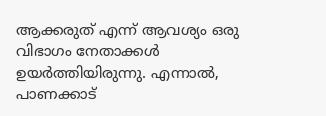ആക്കരുത് എന്ന് ആവശ്യം ഒരു വിഭാഗം നേതാക്കൾ ഉയർത്തിയിരുന്നു. എന്നാല്‍, പാണക്കാട്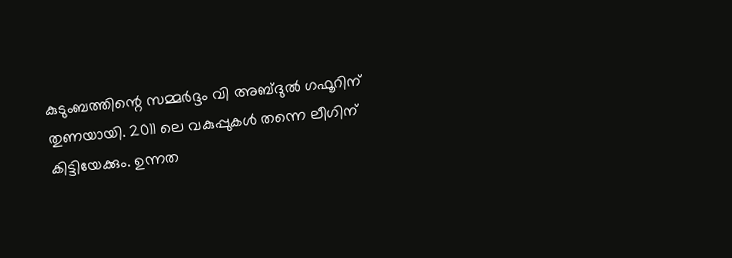കുടുംബത്തിന്റെ സമ്മർദ്ദം വി അബ്ദുൽ ഗഫൂറിന് തുണയായി. 2011 ലെ വകുപ്പുകൾ തന്നെ ലീഗിന് കിട്ടിയേക്കും. ഉന്നത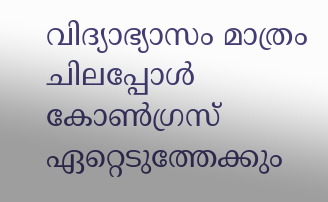വിദ്യാഭ്യാസം മാത്രം ചിലപ്പോൾ കോൺഗ്രസ് ഏറ്റെടുത്തേക്കും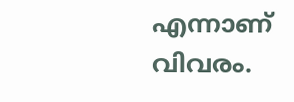എന്നാണ് വിവരം.